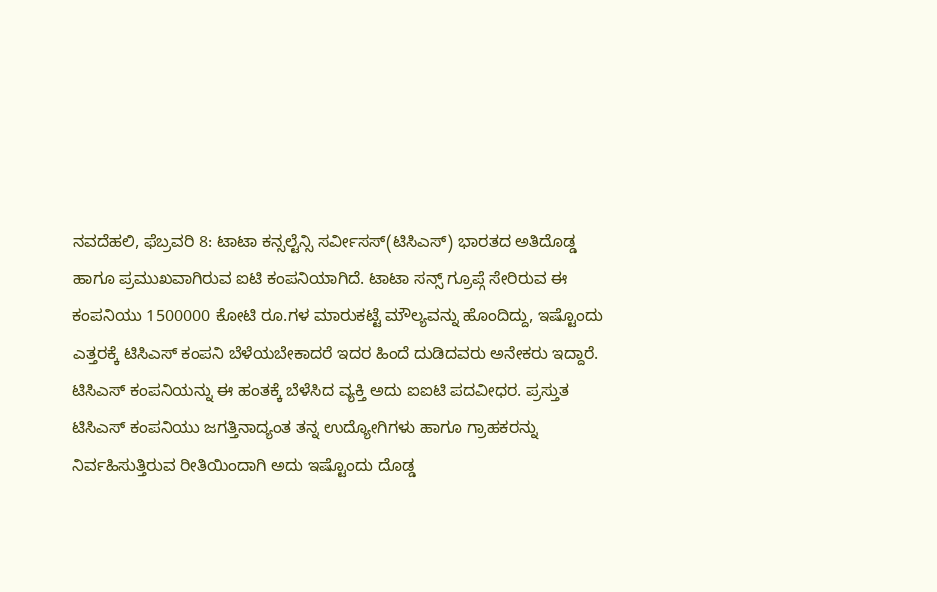ನವದೆಹಲಿ, ಫೆಬ್ರವರಿ 8: ಟಾಟಾ ಕನ್ಸಲ್ಟೆನ್ಸಿ ಸರ್ವೀಸಸ್(ಟಿಸಿಎಸ್) ಭಾರತದ ಅತಿದೊಡ್ಡ ಹಾಗೂ ಪ್ರಮುಖವಾಗಿರುವ ಐಟಿ ಕಂಪನಿಯಾಗಿದೆ. ಟಾಟಾ ಸನ್ಸ್ ಗ್ರೂಪ್ಗೆ ಸೇರಿರುವ ಈ ಕಂಪನಿಯು 1500000 ಕೋಟಿ ರೂ.ಗಳ ಮಾರುಕಟ್ಟೆ ಮೌಲ್ಯವನ್ನು ಹೊಂದಿದ್ದು, ಇಷ್ಟೊಂದು ಎತ್ತರಕ್ಕೆ ಟಿಸಿಎಸ್ ಕಂಪನಿ ಬೆಳೆಯಬೇಕಾದರೆ ಇದರ ಹಿಂದೆ ದುಡಿದವರು ಅನೇಕರು ಇದ್ದಾರೆ.
ಟಿಸಿಎಸ್ ಕಂಪನಿಯನ್ನು ಈ ಹಂತಕ್ಕೆ ಬೆಳೆಸಿದ ವ್ಯಕ್ತಿ ಅದು ಐಐಟಿ ಪದವೀಧರ. ಪ್ರಸ್ತುತ ಟಿಸಿಎಸ್ ಕಂಪನಿಯು ಜಗತ್ತಿನಾದ್ಯಂತ ತನ್ನ ಉದ್ಯೋಗಿಗಳು ಹಾಗೂ ಗ್ರಾಹಕರನ್ನು ನಿರ್ವಹಿಸುತ್ತಿರುವ ರೀತಿಯಿಂದಾಗಿ ಅದು ಇಷ್ಟೊಂದು ದೊಡ್ಡ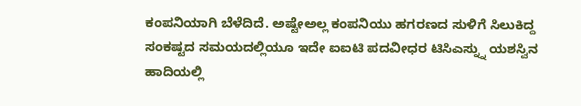ಕಂಪನಿಯಾಗಿ ಬೆಳೆದಿದೆ. ಅಷ್ಟೇಅಲ್ಲ ಕಂಪನಿಯು ಹಗರಣದ ಸುಳಿಗೆ ಸಿಲುಕಿದ್ದ ಸಂಕಷ್ಟದ ಸಮಯದಲ್ಲಿಯೂ ಇದೇ ಐಐಟಿ ಪದವೀಧರ ಟಿಸಿಎಸ್ನ್ನು ಯಶಸ್ವಿನ ಹಾದಿಯಲ್ಲಿ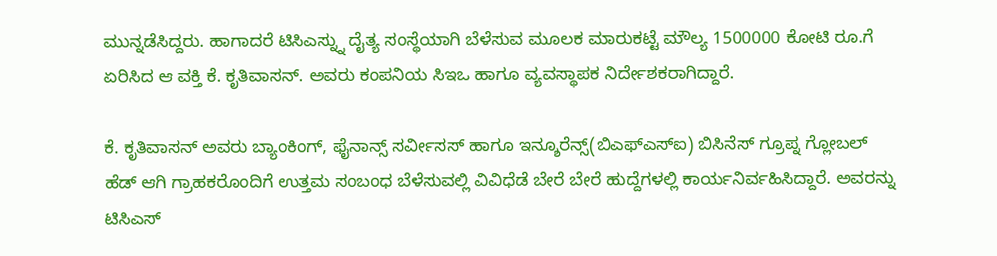ಮುನ್ನಡೆಸಿದ್ದರು. ಹಾಗಾದರೆ ಟಿಸಿಎಸ್ನ್ನು ದೈತ್ಯ ಸಂಸ್ಥೆಯಾಗಿ ಬೆಳೆಸುವ ಮೂಲಕ ಮಾರುಕಟ್ಟೆ ಮೌಲ್ಯ 1500000 ಕೋಟಿ ರೂ.ಗೆ ಏರಿಸಿದ ಆ ವಕ್ತಿ ಕೆ. ಕೃತಿವಾಸನ್. ಅವರು ಕಂಪನಿಯ ಸಿಇಒ ಹಾಗೂ ವ್ಯವಸ್ಥಾಪಕ ನಿರ್ದೇಶಕರಾಗಿದ್ದಾರೆ.

ಕೆ. ಕೃತಿವಾಸನ್ ಅವರು ಬ್ಯಾಂಕಿಂಗ್, ಫೈನಾನ್ಸ್ ಸರ್ವೀಸಸ್ ಹಾಗೂ ಇನ್ಶೂರೆನ್ಸ್(ಬಿಎಫ್ಎಸ್ಐ) ಬಿಸಿನೆಸ್ ಗ್ರೂಪ್ನ ಗ್ಲೋಬಲ್ ಹೆಡ್ ಆಗಿ ಗ್ರಾಹಕರೊಂದಿಗೆ ಉತ್ತಮ ಸಂಬಂಧ ಬೆಳೆಸುವಲ್ಲಿ ವಿವಿಧೆಡೆ ಬೇರೆ ಬೇರೆ ಹುದ್ದೆಗಳಲ್ಲಿ ಕಾರ್ಯನಿರ್ವಹಿಸಿದ್ದಾರೆ. ಅವರನ್ನು ಟಿಸಿಎಸ್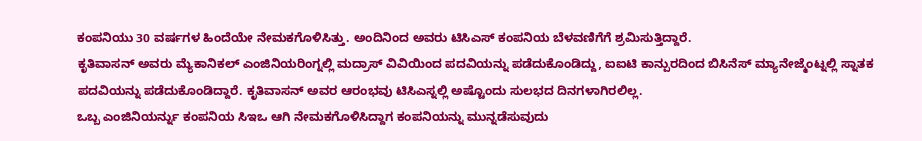ಕಂಪನಿಯು 30 ವರ್ಷಗಳ ಹಿಂದೆಯೇ ನೇಮಕಗೊಳಿಸಿತ್ತು. ಅಂದಿನಿಂದ ಅವರು ಟಿಸಿಎಸ್ ಕಂಪನಿಯ ಬೆಳವಣಿಗೆಗೆ ಶ್ರಮಿಸುತ್ತಿದ್ದಾರೆ.
ಕೃತಿವಾಸನ್ ಅವರು ಮ್ಯೆಕಾನಿಕಲ್ ಎಂಜಿನಿಯರಿಂಗ್ನಲ್ಲಿ ಮದ್ರಾಸ್ ವಿವಿಯಿಂದ ಪದವಿಯನ್ನು ಪಡೆದುಕೊಂಡಿದ್ದು, ಐಐಟಿ ಕಾನ್ಪುರದಿಂದ ಬಿಸಿನೆಸ್ ಮ್ಯಾನೇಜ್ಮೆಂಟ್ನಲ್ಲಿ ಸ್ನಾತಕ ಪದವಿಯನ್ನು ಪಡೆದುಕೊಂಡಿದ್ದಾರೆ. ಕೃತಿವಾಸನ್ ಅವರ ಆರಂಭವು ಟಿಸಿಎಸ್ನಲ್ಲಿ ಅಷ್ಟೊಂದು ಸುಲಭದ ದಿನಗಳಾಗಿರಲಿಲ್ಲ.
ಒಬ್ಬ ಎಂಜಿನಿಯರ್ನ್ನು ಕಂಪನಿಯ ಸಿಇಒ ಆಗಿ ನೇಮಕಗೊಳಿಸಿದ್ದಾಗ ಕಂಪನಿಯನ್ನು ಮುನ್ನಡೆಸುವುದು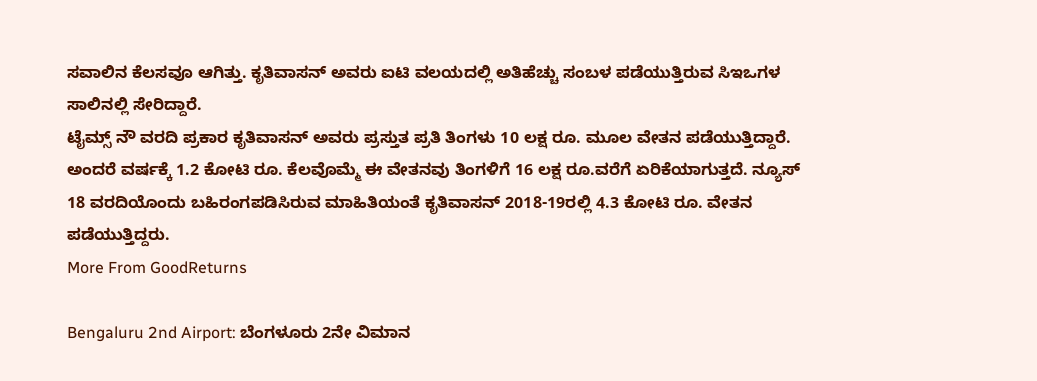ಸವಾಲಿನ ಕೆಲಸವೂ ಆಗಿತ್ತು. ಕೃತಿವಾಸನ್ ಅವರು ಐಟಿ ವಲಯದಲ್ಲಿ ಅತಿಹೆಚ್ಚು ಸಂಬಳ ಪಡೆಯುತ್ತಿರುವ ಸಿಇಒಗಳ ಸಾಲಿನಲ್ಲಿ ಸೇರಿದ್ದಾರೆ.
ಟೈಮ್ಸ್ ನೌ ವರದಿ ಪ್ರಕಾರ ಕೃತಿವಾಸನ್ ಅವರು ಪ್ರಸ್ತುತ ಪ್ರತಿ ತಿಂಗಳು 10 ಲಕ್ಷ ರೂ. ಮೂಲ ವೇತನ ಪಡೆಯುತ್ತಿದ್ದಾರೆ. ಅಂದರೆ ವರ್ಷಕ್ಕೆ 1.2 ಕೋಟಿ ರೂ. ಕೆಲವೊಮ್ಮೆ ಈ ವೇತನವು ತಿಂಗಳಿಗೆ 16 ಲಕ್ಷ ರೂ.ವರೆಗೆ ಏರಿಕೆಯಾಗುತ್ತದೆ. ನ್ಯೂಸ್ 18 ವರದಿಯೊಂದು ಬಹಿರಂಗಪಡಿಸಿರುವ ಮಾಹಿತಿಯಂತೆ ಕೃತಿವಾಸನ್ 2018-19ರಲ್ಲಿ 4.3 ಕೋಟಿ ರೂ. ವೇತನ ಪಡೆಯುತ್ತಿದ್ದರು.
More From GoodReturns

Bengaluru 2nd Airport: ಬೆಂಗಳೂರು 2ನೇ ವಿಮಾನ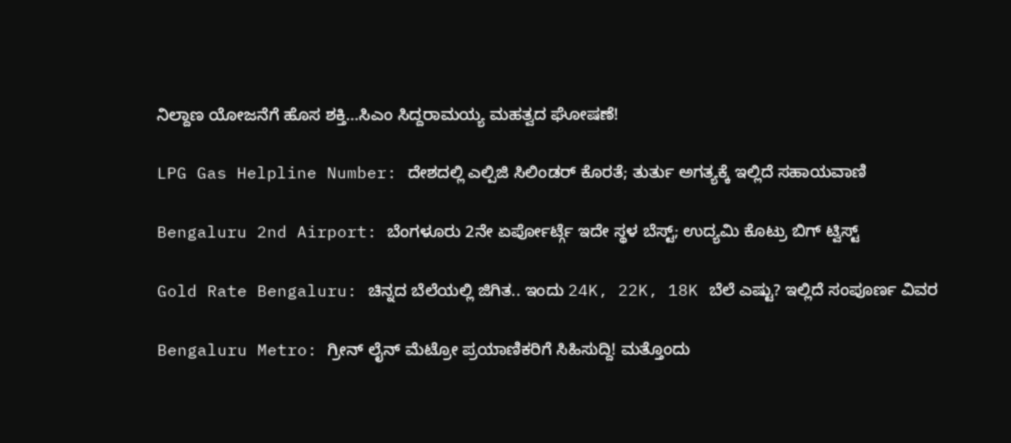ನಿಲ್ದಾಣ ಯೋಜನೆಗೆ ಹೊಸ ಶಕ್ತಿ…ಸಿಎಂ ಸಿದ್ದರಾಮಯ್ಯ ಮಹತ್ವದ ಘೋಷಣೆ!

LPG Gas Helpline Number: ದೇಶದಲ್ಲಿ ಎಲ್ಪಿಜಿ ಸಿಲಿಂಡರ್ ಕೊರತೆ; ತುರ್ತು ಅಗತ್ಯಕ್ಕೆ ಇಲ್ಲಿದೆ ಸಹಾಯವಾಣಿ

Bengaluru 2nd Airport: ಬೆಂಗಳೂರು 2ನೇ ಏರ್ಪೋರ್ಟ್ಗೆ ಇದೇ ಸ್ಥಳ ಬೆಸ್ಟ್; ಉದ್ಯಮಿ ಕೊಟ್ರು ಬಿಗ್ ಟ್ವಿಸ್ಟ್

Gold Rate Bengaluru: ಚಿನ್ನದ ಬೆಲೆಯಲ್ಲಿ ಜಿಗಿತ.. ಇಂದು 24K, 22K, 18K ಬೆಲೆ ಎಷ್ಟು? ಇಲ್ಲಿದೆ ಸಂಪೂರ್ಣ ವಿವರ

Bengaluru Metro: ಗ್ರೀನ್ ಲೈನ್ ಮೆಟ್ರೋ ಪ್ರಯಾಣಿಕರಿಗೆ ಸಿಹಿಸುದ್ದಿ! ಮತ್ತೊಂದು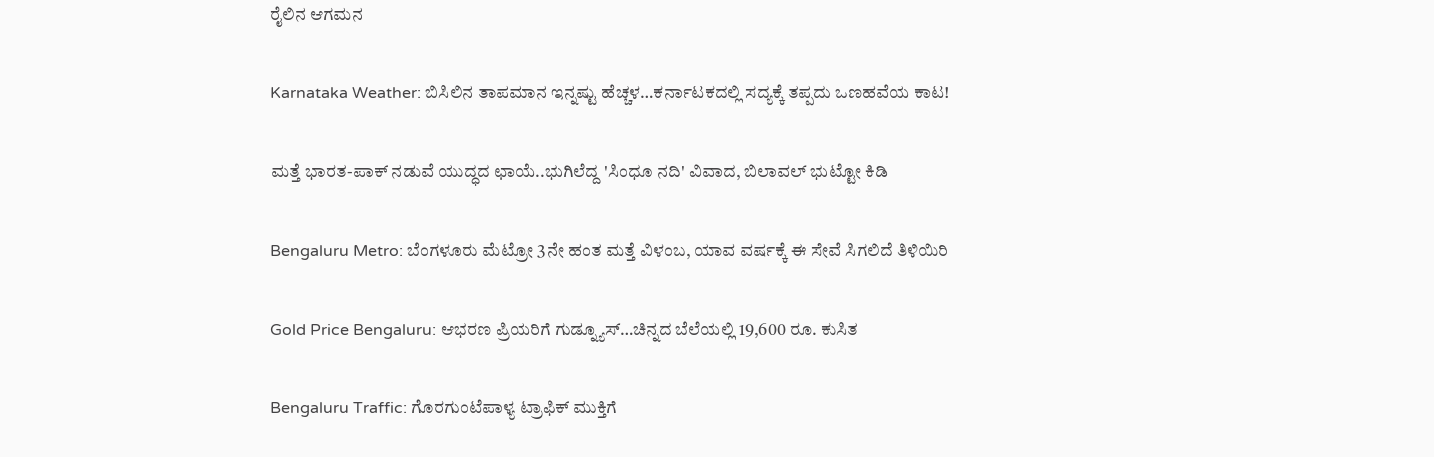ರೈಲಿನ ಆಗಮನ

Karnataka Weather: ಬಿಸಿಲಿನ ತಾಪಮಾನ ಇನ್ನಷ್ಟು ಹೆಚ್ಚಳ…ಕರ್ನಾಟಕದಲ್ಲಿ ಸದ್ಯಕ್ಕೆ ತಪ್ಪದು ಒಣಹವೆಯ ಕಾಟ!

ಮತ್ತೆ ಭಾರತ-ಪಾಕ್ ನಡುವೆ ಯುದ್ಧದ ಛಾಯೆ..ಭುಗಿಲೆದ್ದ 'ಸಿಂಧೂ ನದಿ' ವಿವಾದ, ಬಿಲಾವಲ್ ಭುಟ್ಟೋ ಕಿಡಿ

Bengaluru Metro: ಬೆಂಗಳೂರು ಮೆಟ್ರೋ 3ನೇ ಹಂತ ಮತ್ತೆ ವಿಳಂಬ, ಯಾವ ವರ್ಷಕ್ಕೆ ಈ ಸೇವೆ ಸಿಗಲಿದೆ ತಿಳಿಯಿರಿ

Gold Price Bengaluru: ಆಭರಣ ಪ್ರಿಯರಿಗೆ ಗುಡ್ನ್ಯೂಸ್…ಚಿನ್ನದ ಬೆಲೆಯಲ್ಲಿ 19,600 ರೂ. ಕುಸಿತ

Bengaluru Traffic: ಗೊರಗುಂಟೆಪಾಳ್ಯ ಟ್ರಾಫಿಕ್ ಮುಕ್ತಿಗೆ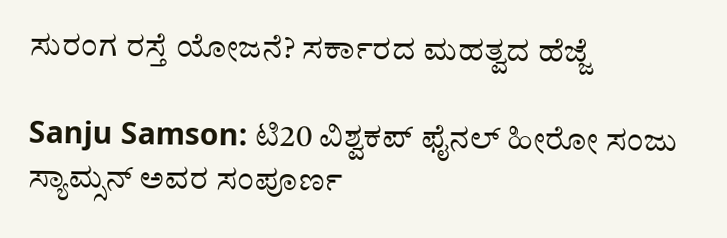ಸುರಂಗ ರಸ್ತೆ ಯೋಜನೆ? ಸರ್ಕಾರದ ಮಹತ್ವದ ಹೆಜ್ಜೆ

Sanju Samson: ಟಿ20 ವಿಶ್ವಕಪ್ ಫೈನಲ್ ಹೀರೋ ಸಂಜು ಸ್ಯಾಮ್ಸನ್ ಅವರ ಸಂಪೂರ್ಣ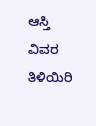ಆಸ್ತಿ ವಿವರ ತಿಳಿಯಿರಿ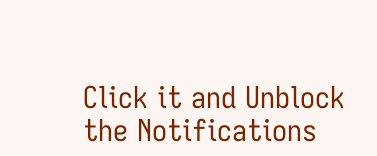Click it and Unblock the Notifications